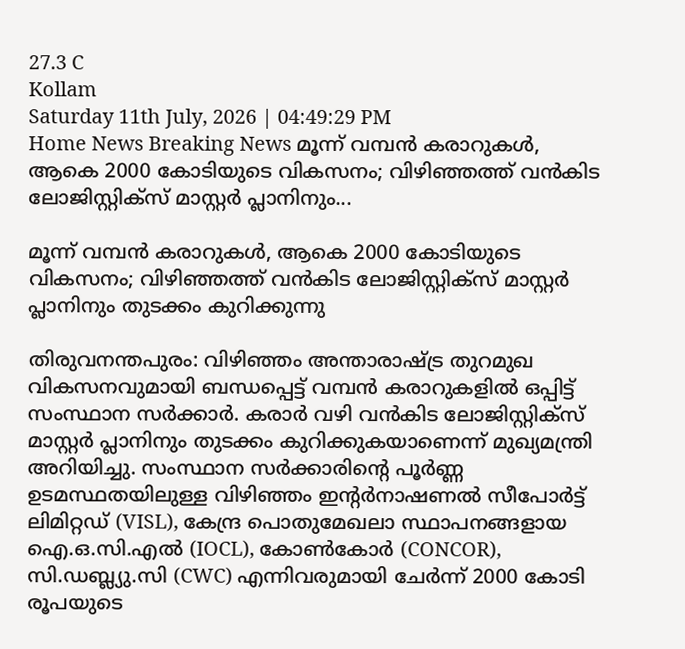27.3 C
Kollam
Saturday 11th July, 2026 | 04:49:29 PM
Home News Breaking News മൂന്ന് വമ്പൻ കരാറുകൾ, ആകെ 2000 കോടിയുടെ വികസനം; വിഴിഞ്ഞത്ത് വൻകിട ലോജിസ്റ്റിക്സ് മാസ്റ്റർ പ്ലാനിനും...

മൂന്ന് വമ്പൻ കരാറുകൾ, ആകെ 2000 കോടിയുടെ വികസനം; വിഴിഞ്ഞത്ത് വൻകിട ലോജിസ്റ്റിക്സ് മാസ്റ്റർ പ്ലാനിനും തുടക്കം കുറിക്കുന്നു

തിരുവനന്തപുരം: വിഴിഞ്ഞം അന്താരാഷ്ട്ര തുറമുഖ വികസനവുമായി ബന്ധപ്പെട്ട് വമ്പൻ കരാറുകളിൽ ഒപ്പിട്ട് സംസ്ഥാന സർക്കാർ. കരാർ വഴി വൻകിട ലോജിസ്റ്റിക്സ് മാസ്റ്റർ പ്ലാനിനും തുടക്കം കുറിക്കുകയാണെന്ന് മുഖ്യമന്ത്രി അറിയിച്ചു. സംസ്ഥാന സർക്കാരിന്റെ പൂർണ്ണ ഉടമസ്ഥതയിലുള്ള വിഴിഞ്ഞം ഇന്റർനാഷണൽ സീപോർട്ട് ലിമിറ്റഡ് (VISL), കേന്ദ്ര പൊതുമേഖലാ സ്ഥാപനങ്ങളായ ഐ.ഒ.സി.എൽ (IOCL), കോൺകോർ (CONCOR), സി.ഡബ്ല്യു.സി (CWC) എന്നിവരുമായി ചേർന്ന് 2000 കോടി രൂപയുടെ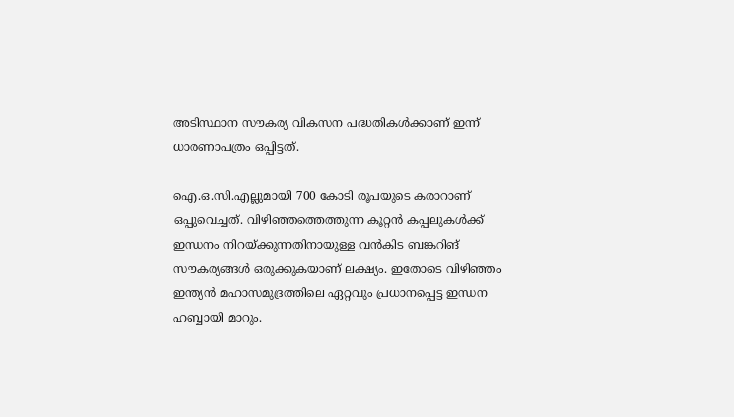അടിസ്ഥാന സൗകര്യ വികസന പദ്ധതികൾക്കാണ് ഇന്ന് ധാരണാപത്രം ഒപ്പിട്ടത്.

ഐ.ഒ.സി.എല്ലുമായി 700 കോടി രൂപയുടെ കരാറാണ് ഒപ്പുവെച്ചത്. വിഴിഞ്ഞത്തെത്തുന്ന കൂറ്റൻ കപ്പലുകൾക്ക് ഇന്ധനം നിറയ്ക്കുന്നതിനായുള്ള വൻകിട ബങ്കറിങ് സൗകര്യങ്ങൾ ഒരുക്കുകയാണ് ലക്ഷ്യം. ഇതോടെ വിഴിഞ്ഞം ഇന്ത്യൻ മഹാസമുദ്രത്തിലെ ഏറ്റവും പ്രധാനപ്പെട്ട ഇന്ധന ഹബ്ബായി മാറും.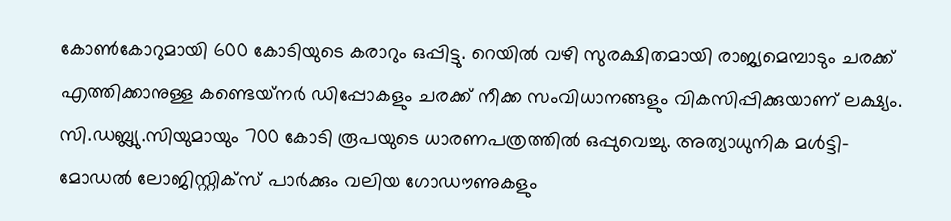കോൺകോറുമായി 600 കോടിയുടെ കരാറും ഒപ്പിട്ടു. റെയിൽ വഴി സുരക്ഷിതമായി രാജ്യമെമ്പാടും ചരക്ക് എത്തിക്കാനുള്ള കണ്ടെയ്‌നർ ഡിപ്പോകളും ചരക്ക് നീക്ക സംവിധാനങ്ങളും വികസിപ്പിക്കുയാണ് ലക്ഷ്യം. സി.ഡബ്ല്യു.സിയുമായും 700 കോടി രൂപയുടെ ധാരണപത്രത്തിൽ ഒപ്പുവെച്ചു. അത്യാധുനിക മൾട്ടി-മോഡൽ ലോജിസ്റ്റിക്സ് പാർക്കും വലിയ ഗോഡൗണുകളും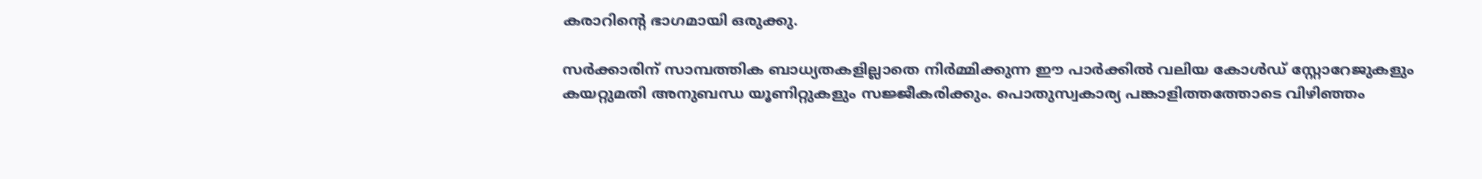കരാറിന്റെ ഭാഗമായി ഒരുക്കു.

സർക്കാരിന് സാമ്പത്തിക ബാധ്യതകളില്ലാതെ നിർമ്മിക്കുന്ന ഈ പാർക്കിൽ വലിയ കോൾഡ് സ്റ്റോറേജുകളും കയറ്റുമതി അനുബന്ധ യൂണിറ്റുകളും സജ്ജീകരിക്കും. പൊതുസ്വകാര്യ പങ്കാളിത്തത്തോടെ വിഴിഞ്ഞം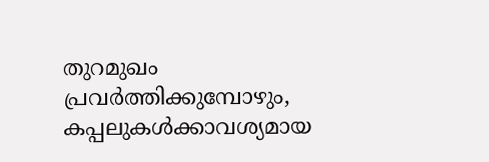തുറമുഖം പ്രവർത്തിക്കുമ്പോഴും, കപ്പലുകൾക്കാവശ്യമായ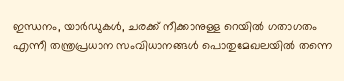ഇന്ധനം, യാർഡുകൾ, ചരക്ക് നീക്കാനുള്ള റെയിൽ ഗതാഗതം എന്നീ തന്ത്രപ്രധാന സംവിധാനങ്ങൾ പൊതുമേഖലയിൽ തന്നെ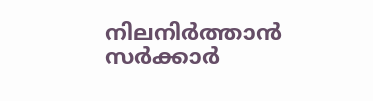നിലനിർത്താൻ സർക്കാർ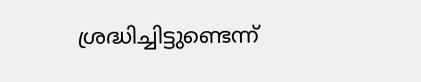ശ്രദ്ധിച്ചിട്ടുണ്ടെന്ന്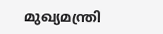മുഖ്യമന്ത്രി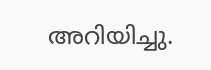അറിയിച്ചു.